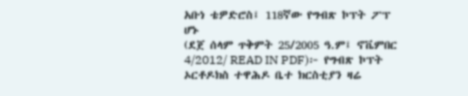አቡነ ቴዎድሮስ፤ 118ኛው የግብጽ ኮፕት ፖፕ ሆኑ
(ደጀ ሰላም ጥቅምት 25/2005 ዓ.ም፤ ኖቬምበር 4/2012/ READ IN PDF)፦ የግብጽ ኮፕት ኦርቶዶክስ ተዋሕዶ ቤተ ክርስቲያን ዛሬ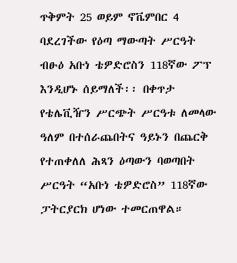ጥቅምት 25 ወይም ኖቬምበር 4 ባደረገችው የዕጣ ማውጣት ሥርዓት ብፁዕ አቡነ ቴዎድሮስን 118ኛው ፖፕ እንዲሆኑ ሰይማለች፡፡ በቀጥታ የቴሌቪዥን ሥርጭት ሥርዓቱ ለመላው ዓለም በተሰራጨበትና ዓይኑን በጨርቅ የተጠቀለለ ሕጻን ዕጣውን ባወጣበት ሥርዓት “አቡነ ቴዎድሮስ” 118ኛው ፓትርያርክ ሆነው ተመርጠዋል።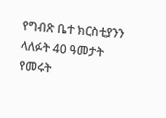የግብጽ ቤተ ክርስቲያንን ላለፉት 40 ዓመታት የመሩት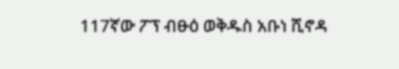117ኛው ፖፕ ብፁዕ ወቅዱስ አቡነ ሺኖዳ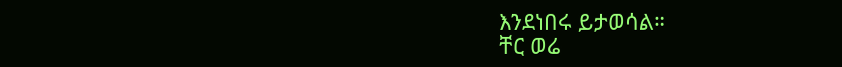እንደነበሩ ይታወሳል።
ቸር ወሬ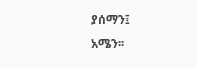ያሰማን፤
አሜን፡፡